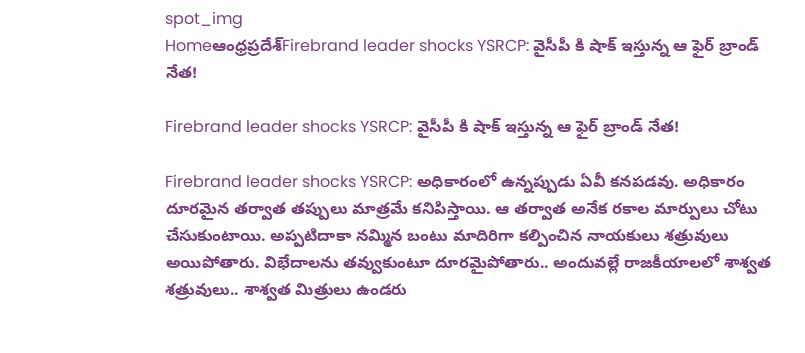spot_img
Homeఆంధ్రప్రదేశ్‌Firebrand leader shocks YSRCP: వైసీపీ కి షాక్ ఇస్తున్న ఆ ఫైర్ బ్రాండ్ నేత!

Firebrand leader shocks YSRCP: వైసీపీ కి షాక్ ఇస్తున్న ఆ ఫైర్ బ్రాండ్ నేత!

Firebrand leader shocks YSRCP: అధికారంలో ఉన్నప్పుడు ఏవీ కనపడవు. అధికారం దూరమైన తర్వాత తప్పులు మాత్రమే కనిపిస్తాయి. ఆ తర్వాత అనేక రకాల మార్పులు చోటు చేసుకుంటాయి. అప్పటిదాకా నమ్మిన బంటు మాదిరిగా కల్పించిన నాయకులు శత్రువులు అయిపోతారు. విభేదాలను తవ్వుకుంటూ దూరమైపోతారు.. అందువల్లే రాజకీయాలలో శాశ్వత శత్రువులు.. శాశ్వత మిత్రులు ఉండరు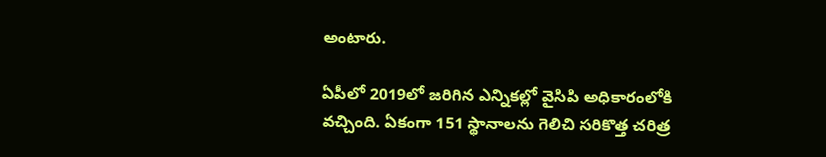అంటారు.

ఏపీలో 2019లో జరిగిన ఎన్నికల్లో వైసిపి అధికారంలోకి వచ్చింది. ఏకంగా 151 స్థానాలను గెలిచి సరికొత్త చరిత్ర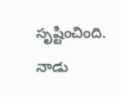సృష్టించింది. నాడు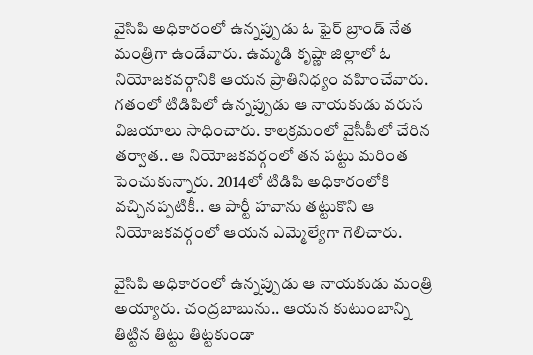వైసిపి అధికారంలో ఉన్నప్పుడు ఓ ఫైర్ బ్రాండ్ నేత మంత్రిగా ఉండేవారు. ఉమ్మడి కృష్ణా జిల్లాలో ఓ నియోజకవర్గానికి ఆయన ప్రాతినిధ్యం వహించేవారు. గతంలో టిడిపిలో ఉన్నప్పుడు ఆ నాయకుడు వరుస విజయాలు సాధించారు. కాలక్రమంలో వైసీపీలో చేరిన తర్వాత.. ఆ నియోజకవర్గంలో తన పట్టు మరింత పెంచుకున్నారు. 2014లో టిడిపి అధికారంలోకి వచ్చినప్పటికీ.. ఆ పార్టీ హవాను తట్టుకొని ఆ నియోజకవర్గంలో ఆయన ఎమ్మెల్యేగా గెలిచారు.

వైసిపి అధికారంలో ఉన్నప్పుడు ఆ నాయకుడు మంత్రి అయ్యారు. చంద్రబాబును.. ఆయన కుటుంబాన్ని తిట్టిన తిట్టు తిట్టకుండా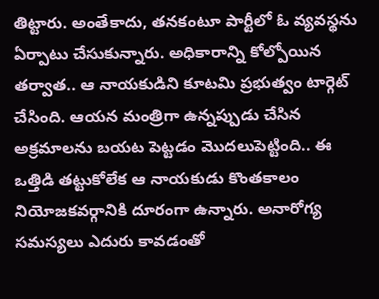తిట్టారు. అంతేకాదు, తనకంటూ పార్టీలో ఓ వ్యవస్థను ఏర్పాటు చేసుకున్నారు. అధికారాన్ని కోల్పోయిన తర్వాత.. ఆ నాయకుడిని కూటమి ప్రభుత్వం టార్గెట్ చేసింది. ఆయన మంత్రిగా ఉన్నప్పుడు చేసిన అక్రమాలను బయట పెట్టడం మొదలుపెట్టింది.. ఈ ఒత్తిడి తట్టుకోలేక ఆ నాయకుడు కొంతకాలం నియోజకవర్గానికి దూరంగా ఉన్నారు. అనారోగ్య సమస్యలు ఎదురు కావడంతో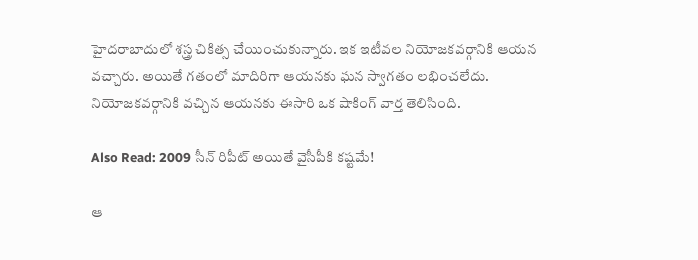హైదరాబాదులో శస్త్ర చికిత్స చేయించుకున్నారు. ఇక ఇటీవల నియోజకవర్గానికి ఆయన వచ్చారు. అయితే గతంలో మాదిరిగా ఆయనకు ఘన స్వాగతం లభించలేదు. నియోజకవర్గానికి వచ్చిన ఆయనకు ఈసారి ఒక షాకింగ్ వార్త తెలిసింది.

Also Read: 2009 సీన్ రిపీట్ అయితే వైసీపీకి కష్టమే!

ఆ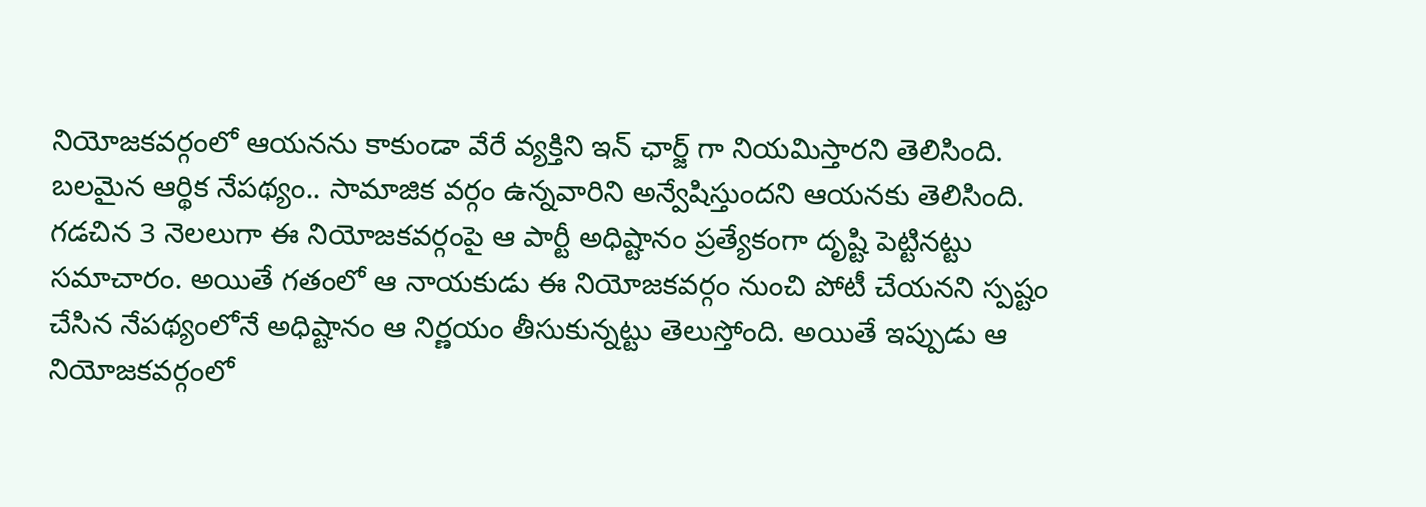నియోజకవర్గంలో ఆయనను కాకుండా వేరే వ్యక్తిని ఇన్ ఛార్జ్ గా నియమిస్తారని తెలిసింది. బలమైన ఆర్థిక నేపథ్యం.. సామాజిక వర్గం ఉన్నవారిని అన్వేషిస్తుందని ఆయనకు తెలిసింది. గడచిన 3 నెలలుగా ఈ నియోజకవర్గంపై ఆ పార్టీ అధిష్టానం ప్రత్యేకంగా దృష్టి పెట్టినట్టు సమాచారం. అయితే గతంలో ఆ నాయకుడు ఈ నియోజకవర్గం నుంచి పోటీ చేయనని స్పష్టం చేసిన నేపథ్యంలోనే అధిష్టానం ఆ నిర్ణయం తీసుకున్నట్టు తెలుస్తోంది. అయితే ఇప్పుడు ఆ నియోజకవర్గంలో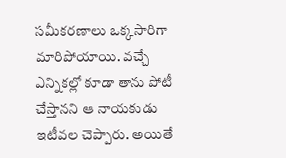సమీకరణాలు ఒక్కసారిగా మారిపోయాయి. వచ్చే ఎన్నికల్లో కూడా తాను పోటీ చేస్తానని ఆ నాయకుడు ఇటీవల చెప్పారు. అయితే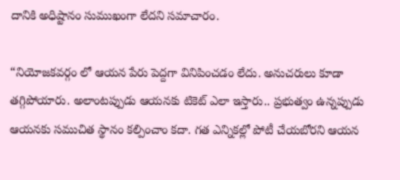దానికి అధిష్టానం సుముఖంగా లేదని సమాచారం.

“నియోజకవర్గం లో ఆయన పేరు పెద్దగా వినిపించడం లేదు. అనుచరులు కూడా తగ్గిపోయారు. అలాంటప్పుడు ఆయనకు టికెట్ ఎలా ఇస్తారు.. ప్రభుత్వం ఉన్నప్పుడు ఆయనకు సముచిత స్థానం కల్పించాం కదా. గత ఎన్నికల్లో పోటీ చేయబోరని ఆయన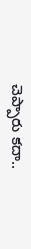చెప్పారు కదా..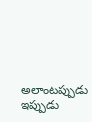అలాంటప్పుడు ఇప్పుడు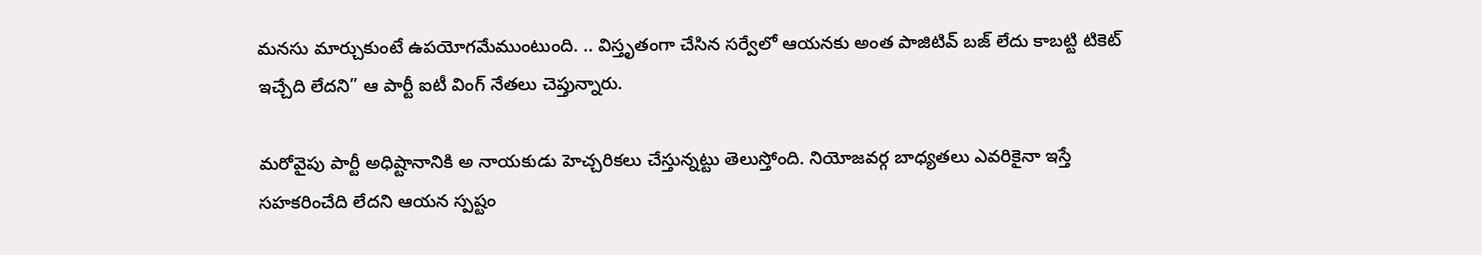మనసు మార్చుకుంటే ఉపయోగమేముంటుంది. .. విస్తృతంగా చేసిన సర్వేలో ఆయనకు అంత పాజిటివ్ బజ్ లేదు కాబట్టి టికెట్ ఇచ్చేది లేదని” ఆ పార్టీ ఐటీ వింగ్ నేతలు చెప్తున్నారు.

మరోవైపు పార్టీ అధిష్టానానికి అ నాయకుడు హెచ్చరికలు చేస్తున్నట్టు తెలుస్తోంది. నియోజవర్గ బాధ్యతలు ఎవరికైనా ఇస్తే సహకరించేది లేదని ఆయన స్పష్టం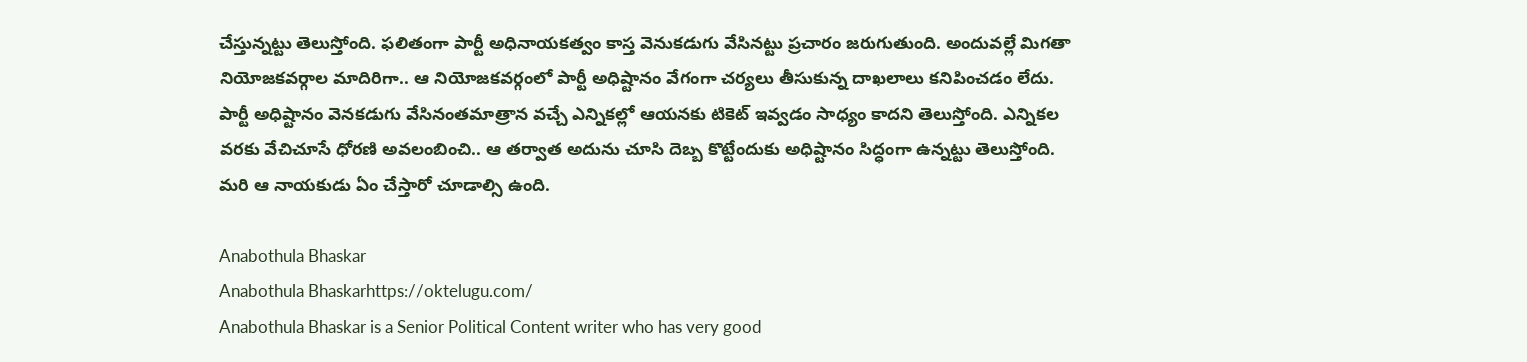చేస్తున్నట్టు తెలుస్తోంది. ఫలితంగా పార్టీ అధినాయకత్వం కాస్త వెనుకడుగు వేసినట్టు ప్రచారం జరుగుతుంది. అందువల్లే మిగతా నియోజకవర్గాల మాదిరిగా.. ఆ నియోజకవర్గంలో పార్టీ అధిష్టానం వేగంగా చర్యలు తీసుకున్న దాఖలాలు కనిపించడం లేదు. పార్టీ అధిష్టానం వెనకడుగు వేసినంతమాత్రాన వచ్చే ఎన్నికల్లో ఆయనకు టికెట్ ఇవ్వడం సాధ్యం కాదని తెలుస్తోంది. ఎన్నికల వరకు వేచిచూసే ధోరణి అవలంబించి.. ఆ తర్వాత అదును చూసి దెబ్బ కొట్టేందుకు అధిష్టానం సిద్ధంగా ఉన్నట్టు తెలుస్తోంది. మరి ఆ నాయకుడు ఏం చేస్తారో చూడాల్సి ఉంది.

Anabothula Bhaskar
Anabothula Bhaskarhttps://oktelugu.com/
Anabothula Bhaskar is a Senior Political Content writer who has very good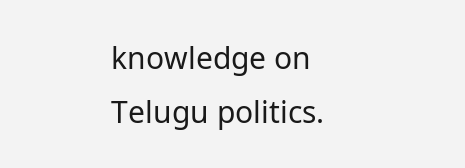knowledge on Telugu politics.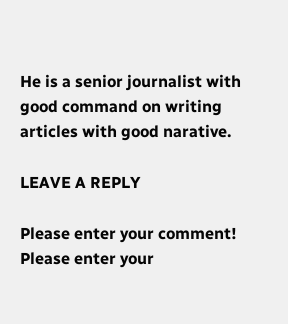He is a senior journalist with good command on writing articles with good narative.

LEAVE A REPLY

Please enter your comment!
Please enter your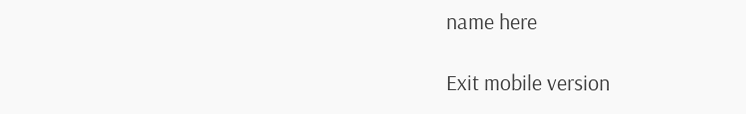name here

Exit mobile version